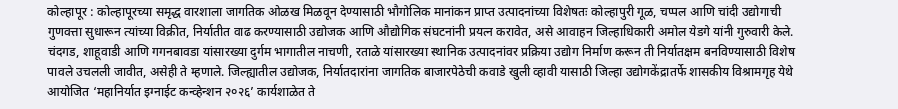कोल्हापूर : कोल्हापूरच्या समृद्ध वारशाला जागतिक ओळख मिळवून देण्यासाठी भौगोलिक मानांकन प्राप्त उत्पादनांच्या विशेषतः कोल्हापुरी गूळ, चप्पल आणि चांदी उद्योगाची गुणवत्ता सुधारून त्यांच्या विक्रीत, निर्यातीत वाढ करण्यासाठी उद्योजक आणि औद्योगिक संघटनांनी प्रयत्न करावेत, असे आवाहन जिल्हाधिकारी अमोल येडगे यांनी गुरुवारी केले.
चंदगड, शाहूवाडी आणि गगनबावडा यांसारख्या दुर्गम भागातील नाचणी, रताळे यांसारख्या स्थानिक उत्पादनांवर प्रक्रिया उद्योग निर्माण करून ती निर्यातक्षम बनविण्यासाठी विशेष पावले उचलली जावीत, असेही ते म्हणाले. जिल्ह्यातील उद्योजक, निर्यातदारांना जागतिक बाजारपेठेची कवाडे खुली व्हावी यासाठी जिल्हा उद्योगकेंद्रातर्फे शासकीय विश्रामगृह येथे आयोजित ‘महानिर्यात इग्नाईट कन्व्हेन्शन २०२६’ कार्यशाळेत ते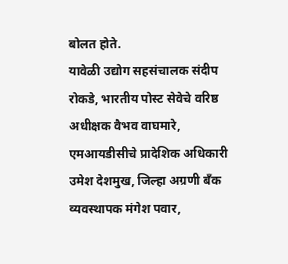बोलत होते.
यावेळी उद्योग सहसंचालक संदीप रोकडे, भारतीय पोस्ट सेवेचे वरिष्ठ अधीक्षक वैभव वाघमारे, एमआयडीसीचे प्रादेशिक अधिकारी उमेश देशमुख, जिल्हा अग्रणी बँक व्यवस्थापक मंगेश पवार,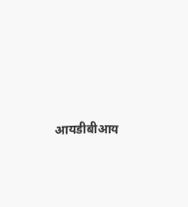आयडीबीआय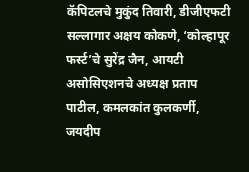कॅपिटलचे मुकुंद तिवारी, डीजीएफटी सल्लागार अक्षय कोकणे, ‘कोल्हापूर फर्स्ट’चे सुरेंद्र जैन, आयटी असोसिएशनचे अध्यक्ष प्रताप पाटील, कमलकांत कुलकर्णी, जयदीप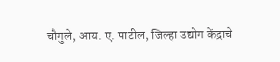चौगुले, आय. ए. पाटील, जिल्हा उद्योग केंद्राचे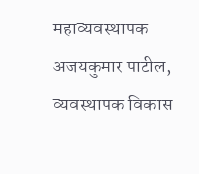महाव्यवस्थापक अजयकुमार पाटील, व्यवस्थापक विकास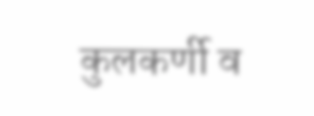कुलकर्णी व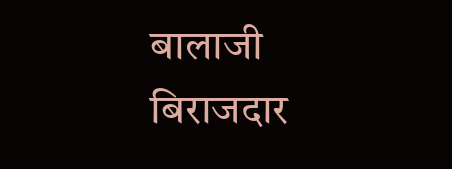बालाजी बिराजदार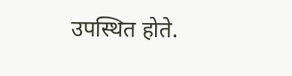उपस्थित होते.